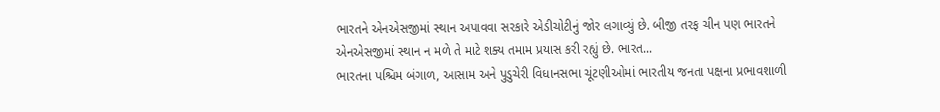ભારતને એનએસજીમાં સ્થાન અપાવવા સરકારે એડીચોટીનું જોર લગાવ્યું છે. બીજી તરફ ચીન પણ ભારતને એનએસજીમાં સ્થાન ન મળે તે માટે શક્ય તમામ પ્રયાસ કરી રહ્યું છે. ભારત...
ભારતના પશ્ચિમ બંગાળ, આસામ અને પુડુચેરી વિધાનસભા ચૂંટણીઓમાં ભારતીય જનતા પક્ષના પ્રભાવશાળી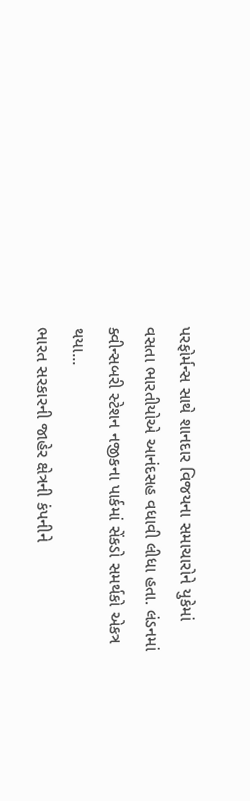પરફોર્મન્સ સાથે શાનદાર વિજયના સમાચારોને યુકેમાં વસતા ભારતીયોએ આનંદસહ વધાવી લીધા હતા. લંડનમાં ક્વીન્સબરી સ્ટેશન નજીકના પાર્કમાં સેંકડો સમર્થકો એકત્ર થયા...
ભારત સરકારની જાહેર ક્ષેત્રની કંપનીને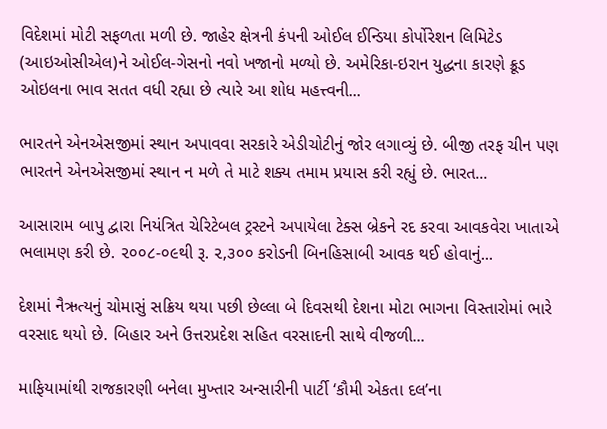વિદેશમાં મોટી સફળતા મળી છે. જાહેર ક્ષેત્રની કંપની ઓઈલ ઈન્ડિયા કોર્પોરેશન લિમિટેડ (આઇઓસીએલ)ને ઓઈલ-ગેસનો નવો ખજાનો મળ્યો છે. અમેરિકા-ઇરાન યુદ્ધના કારણે ક્રૂડ ઓઇલના ભાવ સતત વધી રહ્યા છે ત્યારે આ શોધ મહત્ત્વની...

ભારતને એનએસજીમાં સ્થાન અપાવવા સરકારે એડીચોટીનું જોર લગાવ્યું છે. બીજી તરફ ચીન પણ ભારતને એનએસજીમાં સ્થાન ન મળે તે માટે શક્ય તમામ પ્રયાસ કરી રહ્યું છે. ભારત...

આસારામ બાપુ દ્વારા નિયંત્રિત ચેરિટેબલ ટ્રસ્ટને અપાયેલા ટેક્સ બ્રેકને રદ કરવા આવકવેરા ખાતાએ ભલામણ કરી છે. ૨૦૦૮-૦૯થી રૂ. ૨,૩૦૦ કરોડની બિનહિસાબી આવક થઈ હોવાનું...

દેશમાં નૈઋત્યનું ચોમાસું સક્રિય થયા પછી છેલ્લા બે દિવસથી દેશના મોટા ભાગના વિસ્તારોમાં ભારે વરસાદ થયો છે. બિહાર અને ઉત્તરપ્રદેશ સહિત વરસાદની સાથે વીજળી...

માફિયામાંથી રાજકારણી બનેલા મુખ્તાર અન્સારીની પાર્ટી ‘કૌમી એકતા દલ’ના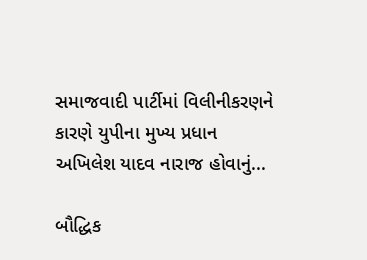સમાજવાદી પાર્ટીમાં વિલીનીકરણને કારણે યુપીના મુખ્ય પ્રધાન અખિલેશ યાદવ નારાજ હોવાનું...

બૌદ્ધિક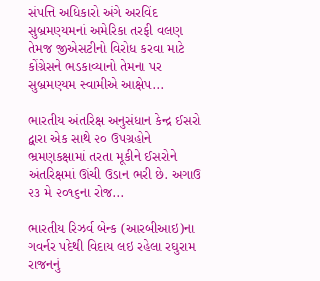સંપત્તિ અધિકારો અંગે અરવિંદ સુબ્રમણ્યમનાં અમેરિકા તરફી વલણ તેમજ જીએસટીનો વિરોધ કરવા માટે કોંગ્રેસને ભડકાવ્યાનો તેમના પર સુબ્રમણ્યમ સ્વામીએ આક્ષેપ...

ભારતીય અંતરિક્ષ અનુસંધાન કેન્દ્ર ઈસરો દ્વારા એક સાથે ૨૦ ઉપગ્રહોને ભ્રમણકક્ષામાં તરતા મૂકીને ઈસરોને અંતરિક્ષમાં ઊંચી ઉડાન ભરી છે. અગાઉ ૨૩ મે ૨૦૧૬ના રોજ...

ભારતીય રિઝર્વ બેન્ક (આરબીઆઇ)ના ગવર્નર પદેથી વિદાય લઇ રહેલા રઘુરામ રાજનનું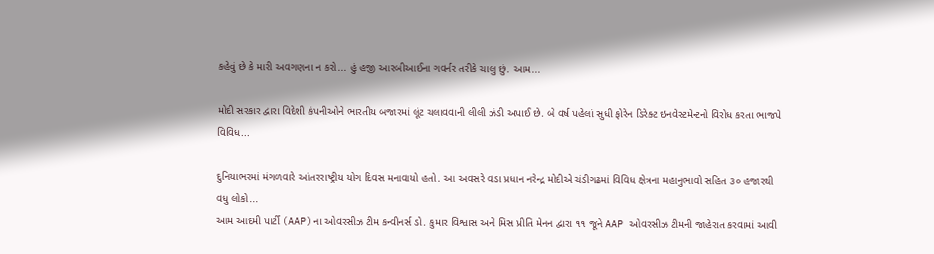કહેવું છે કે મારી અવગણના ન કરો... હું હજી આરબીઆઈના ગવર્નર તરીકે ચાલુ છું. આમ...

મોદી સરકાર દ્વારા વિદેશી કંપનીઓને ભારતીય બજારમાં લૂંટ ચલાવવાની લીલી ઝંડી અપાઈ છે. બે વર્ષ પહેલાં સુધી ફોરેન ડિરેક્ટ ઇનવેસ્ટમેન્ટનો વિરોધ કરતા ભાજપે વિવિધ...

દુનિયાભરમાં મંગળવારે આંતરરાષ્ટ્રીય યોગ દિવસ મનાવાયો હતો. આ અવસરે વડા પ્રધાન નરેન્દ્ર મોદીએ ચંડીગઢમાં વિવિધ ક્ષેત્રના મહાનુભાવો સહિત ૩૦ હજારથી વધુ લોકો...
આમ આદમી પાર્ટી (AAP)ના ઓવરસીઝ ટીમ કન્વીનર્સ ડો. કુમાર વિશ્વાસ અને મિસ પ્રીતિ મેનન દ્વારા ૧૧ જૂને AAP ઓવરસીઝ ટીમની જાહેરાત કરવામાં આવી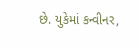છે. યુકેમાં કન્વીનર,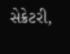સેક્રેટરી,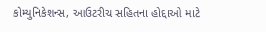કોમ્યુનિકેશન્સ, આઉટરીચ સહિતના હોદ્દાઓ માટે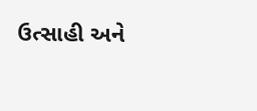ઉત્સાહી અને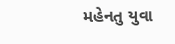મહેનતુ યુવા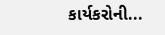કાર્યકરોની...